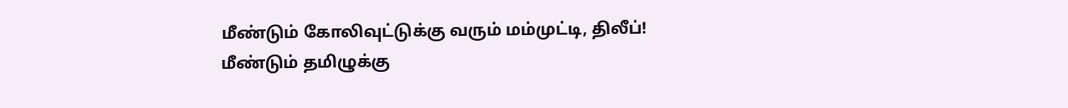மீண்டும் கோலிவுட்டுக்கு வரும் மம்முட்டி, திலீப்!
மீண்டும் தமிழுக்கு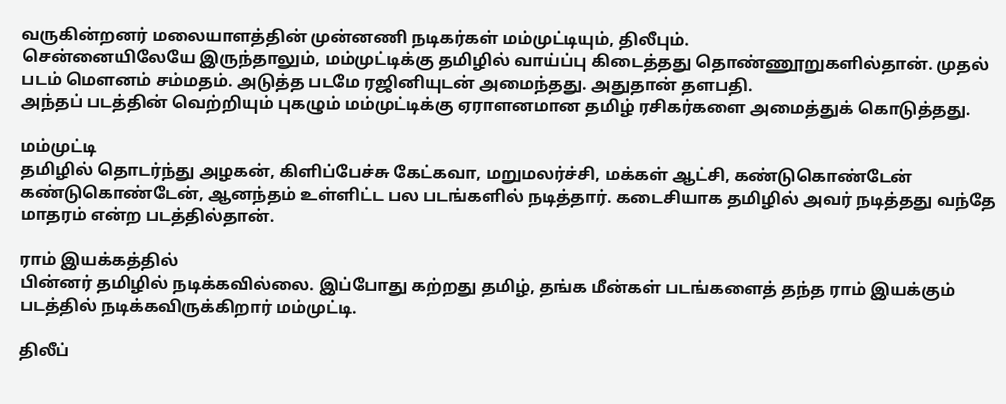வருகின்றனர் மலையாளத்தின் முன்னணி நடிகர்கள் மம்முட்டியும், திலீபும்.
சென்னையிலேயே இருந்தாலும், மம்முட்டிக்கு தமிழில் வாய்ப்பு கிடைத்தது தொண்ணூறுகளில்தான். முதல் படம் மௌனம் சம்மதம். அடுத்த படமே ரஜினியுடன் அமைந்தது. அதுதான் தளபதி.
அந்தப் படத்தின் வெற்றியும் புகழும் மம்முட்டிக்கு ஏராளனமான தமிழ் ரசிகர்களை அமைத்துக் கொடுத்தது.

மம்முட்டி
தமிழில் தொடர்ந்து அழகன், கிளிப்பேச்சு கேட்கவா, மறுமலர்ச்சி, மக்கள் ஆட்சி, கண்டுகொண்டேன் கண்டுகொண்டேன், ஆனந்தம் உள்ளிட்ட பல படங்களில் நடித்தார். கடைசியாக தமிழில் அவர் நடித்தது வந்தே மாதரம் என்ற படத்தில்தான்.

ராம் இயக்கத்தில்
பின்னர் தமிழில் நடிக்கவில்லை. இப்போது கற்றது தமிழ், தங்க மீன்கள் படங்களைத் தந்த ராம் இயக்கும் படத்தில் நடிக்கவிருக்கிறார் மம்முட்டி.

திலீப்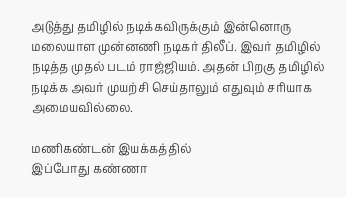அடுத்து தமிழில் நடிக்கவிருக்கும் இன்னொரு மலையாள முன்னணி நடிகர் திலீப். இவர் தமிழில் நடித்த முதல் படம் ராஜ்ஜியம். அதன் பிறகு தமிழில் நடிக்க அவர் முயற்சி செய்தாலும் எதுவும் சரியாக அமையவில்லை.

மணிகண்டன் இயக்கத்தில்
இப்போது கண்ணா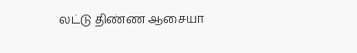லட்டு திண்ண ஆசையா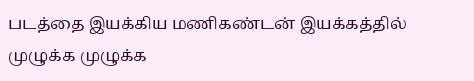படத்தை இயக்கிய மணிகண்டன் இயக்கத்தில் முழுக்க முழுக்க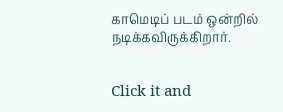காமெடிப் படம் ஒன்றில் நடிக்கவிருக்கிறார்.


Click it and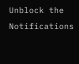Unblock the Notifications